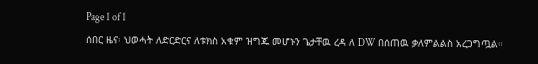Page 1 of 1
ሰበር ዜና፡ ህወሓት ለድርድርና ለቱክስ አቁም ዝግጁ መሆኑን ጌታቸዉ ረዳ ለ DW በሰጠዉ ቃለምልልስ አረጋግጧል።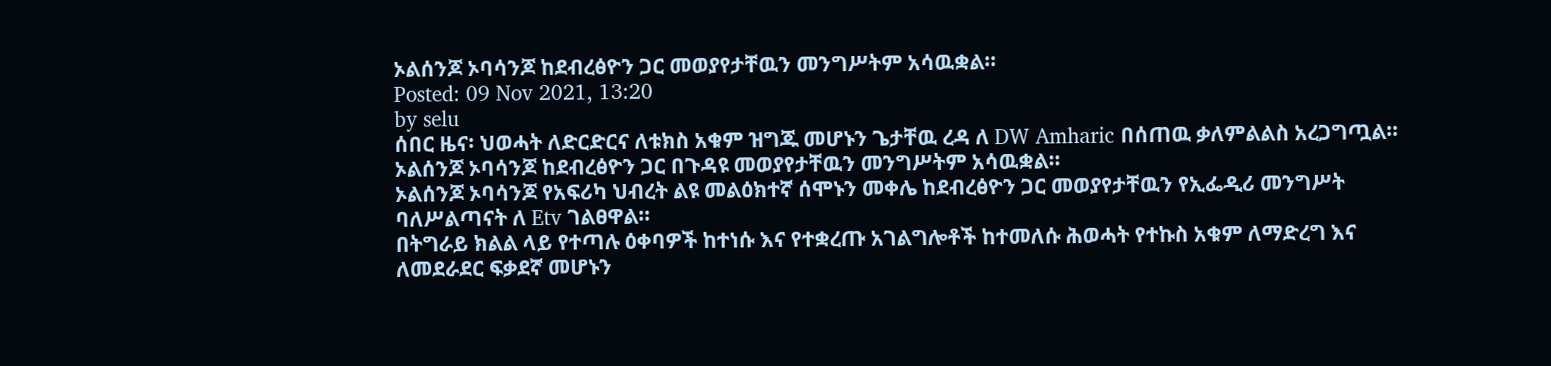ኦልሰንጆ ኦባሳንጆ ከደብረፅዮን ጋር መወያየታቸዉን መንግሥትም አሳዉቋል።
Posted: 09 Nov 2021, 13:20
by selu
ሰበር ዜና፡ ህወሓት ለድርድርና ለቱክስ አቁም ዝግጁ መሆኑን ጌታቸዉ ረዳ ለ DW Amharic በሰጠዉ ቃለምልልስ አረጋግጧል። ኦልሰንጆ ኦባሳንጆ ከደብረፅዮን ጋር በጉዳዩ መወያየታቸዉን መንግሥትም አሳዉቋል።
ኦልሰንጆ ኦባሳንጆ የአፍሪካ ህብረት ልዩ መልዕክተኛ ሰሞኑን መቀሌ ከደብረፅዮን ጋር መወያየታቸዉን የኢፌዲሪ መንግሥት ባለሥልጣናት ለ Etv ገልፀዋል።
በትግራይ ክልል ላይ የተጣሉ ዕቀባዎች ከተነሱ እና የተቋረጡ አገልግሎቶች ከተመለሱ ሕወሓት የተኩስ አቁም ለማድረግ እና ለመደራደር ፍቃደኛ መሆኑን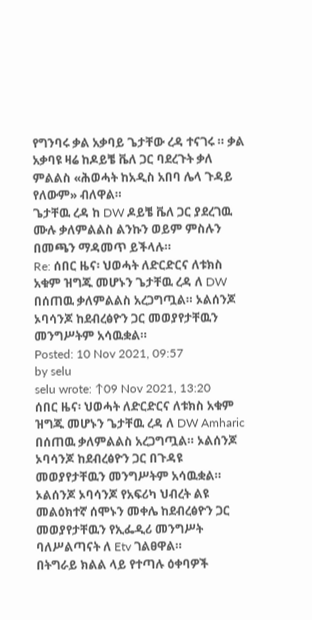የግንባሩ ቃል አቃባይ ጌታቸው ረዳ ተናገሩ ። ቃል አቃባዩ ዛሬ ከዶይቼ ቬለ ጋር ባደረጉት ቃለ ምልልስ «ሕወሓት ከአዲስ አበባ ሌላ ጉዳይ የለውም» ብለዋል።
ጌታቸዉ ረዳ ከ DW ዶይቼ ቬለ ጋር ያደረገዉ ሙሉ ቃለምልልስ ልንኩን ወይም ምስሉን በመጫን ማዳመጥ ይችላሉ።
Re: ሰበር ዜና፡ ህወሓት ለድርድርና ለቱክስ አቁም ዝግጁ መሆኑን ጌታቸዉ ረዳ ለ DW በሰጠዉ ቃለምልልስ አረጋግጧል። ኦልሰንጆ ኦባሳንጆ ከደብረፅዮን ጋር መወያየታቸዉን መንግሥትም አሳዉቋል።
Posted: 10 Nov 2021, 09:57
by selu
selu wrote: ↑09 Nov 2021, 13:20
ሰበር ዜና፡ ህወሓት ለድርድርና ለቱክስ አቁም ዝግጁ መሆኑን ጌታቸዉ ረዳ ለ DW Amharic በሰጠዉ ቃለምልልስ አረጋግጧል። ኦልሰንጆ ኦባሳንጆ ከደብረፅዮን ጋር በጉዳዩ መወያየታቸዉን መንግሥትም አሳዉቋል።
ኦልሰንጆ ኦባሳንጆ የአፍሪካ ህብረት ልዩ መልዕክተኛ ሰሞኑን መቀሌ ከደብረፅዮን ጋር መወያየታቸዉን የኢፌዲሪ መንግሥት ባለሥልጣናት ለ Etv ገልፀዋል።
በትግራይ ክልል ላይ የተጣሉ ዕቀባዎች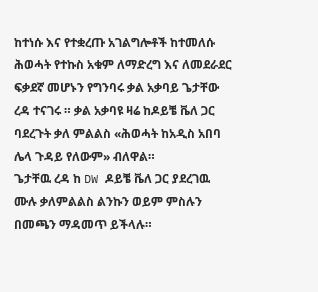ከተነሱ እና የተቋረጡ አገልግሎቶች ከተመለሱ ሕወሓት የተኩስ አቁም ለማድረግ እና ለመደራደር ፍቃደኛ መሆኑን የግንባሩ ቃል አቃባይ ጌታቸው ረዳ ተናገሩ ። ቃል አቃባዩ ዛሬ ከዶይቼ ቬለ ጋር ባደረጉት ቃለ ምልልስ «ሕወሓት ከአዲስ አበባ ሌላ ጉዳይ የለውም» ብለዋል።
ጌታቸዉ ረዳ ከ DW ዶይቼ ቬለ ጋር ያደረገዉ ሙሉ ቃለምልልስ ልንኩን ወይም ምስሉን በመጫን ማዳመጥ ይችላሉ።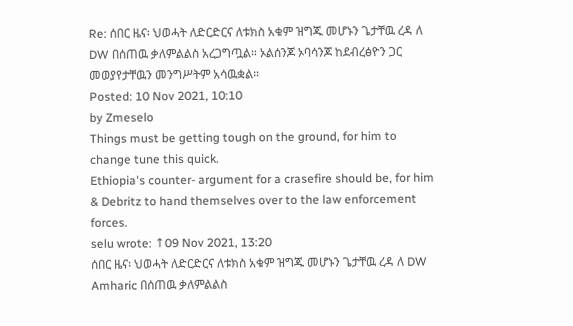Re: ሰበር ዜና፡ ህወሓት ለድርድርና ለቱክስ አቁም ዝግጁ መሆኑን ጌታቸዉ ረዳ ለ DW በሰጠዉ ቃለምልልስ አረጋግጧል። ኦልሰንጆ ኦባሳንጆ ከደብረፅዮን ጋር መወያየታቸዉን መንግሥትም አሳዉቋል።
Posted: 10 Nov 2021, 10:10
by Zmeselo
Things must be getting tough on the ground, for him to change tune this quick.
Ethiopia's counter- argument for a crasefire should be, for him & Debritz to hand themselves over to the law enforcement forces.
selu wrote: ↑09 Nov 2021, 13:20
ሰበር ዜና፡ ህወሓት ለድርድርና ለቱክስ አቁም ዝግጁ መሆኑን ጌታቸዉ ረዳ ለ DW Amharic በሰጠዉ ቃለምልልስ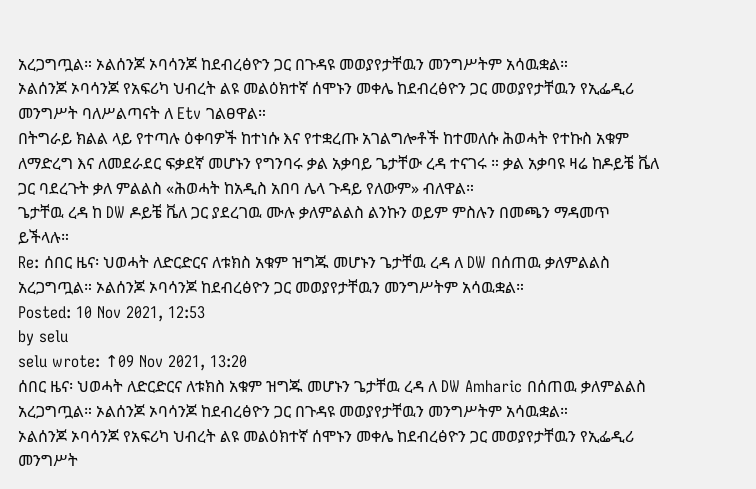አረጋግጧል። ኦልሰንጆ ኦባሳንጆ ከደብረፅዮን ጋር በጉዳዩ መወያየታቸዉን መንግሥትም አሳዉቋል።
ኦልሰንጆ ኦባሳንጆ የአፍሪካ ህብረት ልዩ መልዕክተኛ ሰሞኑን መቀሌ ከደብረፅዮን ጋር መወያየታቸዉን የኢፌዲሪ መንግሥት ባለሥልጣናት ለ Etv ገልፀዋል።
በትግራይ ክልል ላይ የተጣሉ ዕቀባዎች ከተነሱ እና የተቋረጡ አገልግሎቶች ከተመለሱ ሕወሓት የተኩስ አቁም ለማድረግ እና ለመደራደር ፍቃደኛ መሆኑን የግንባሩ ቃል አቃባይ ጌታቸው ረዳ ተናገሩ ። ቃል አቃባዩ ዛሬ ከዶይቼ ቬለ ጋር ባደረጉት ቃለ ምልልስ «ሕወሓት ከአዲስ አበባ ሌላ ጉዳይ የለውም» ብለዋል።
ጌታቸዉ ረዳ ከ DW ዶይቼ ቬለ ጋር ያደረገዉ ሙሉ ቃለምልልስ ልንኩን ወይም ምስሉን በመጫን ማዳመጥ ይችላሉ።
Re: ሰበር ዜና፡ ህወሓት ለድርድርና ለቱክስ አቁም ዝግጁ መሆኑን ጌታቸዉ ረዳ ለ DW በሰጠዉ ቃለምልልስ አረጋግጧል። ኦልሰንጆ ኦባሳንጆ ከደብረፅዮን ጋር መወያየታቸዉን መንግሥትም አሳዉቋል።
Posted: 10 Nov 2021, 12:53
by selu
selu wrote: ↑09 Nov 2021, 13:20
ሰበር ዜና፡ ህወሓት ለድርድርና ለቱክስ አቁም ዝግጁ መሆኑን ጌታቸዉ ረዳ ለ DW Amharic በሰጠዉ ቃለምልልስ አረጋግጧል። ኦልሰንጆ ኦባሳንጆ ከደብረፅዮን ጋር በጉዳዩ መወያየታቸዉን መንግሥትም አሳዉቋል።
ኦልሰንጆ ኦባሳንጆ የአፍሪካ ህብረት ልዩ መልዕክተኛ ሰሞኑን መቀሌ ከደብረፅዮን ጋር መወያየታቸዉን የኢፌዲሪ መንግሥት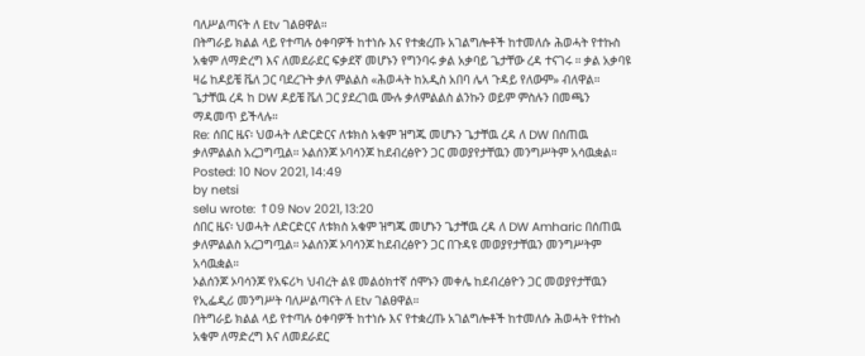ባለሥልጣናት ለ Etv ገልፀዋል።
በትግራይ ክልል ላይ የተጣሉ ዕቀባዎች ከተነሱ እና የተቋረጡ አገልግሎቶች ከተመለሱ ሕወሓት የተኩስ አቁም ለማድረግ እና ለመደራደር ፍቃደኛ መሆኑን የግንባሩ ቃል አቃባይ ጌታቸው ረዳ ተናገሩ ። ቃል አቃባዩ ዛሬ ከዶይቼ ቬለ ጋር ባደረጉት ቃለ ምልልስ «ሕወሓት ከአዲስ አበባ ሌላ ጉዳይ የለውም» ብለዋል።
ጌታቸዉ ረዳ ከ DW ዶይቼ ቬለ ጋር ያደረገዉ ሙሉ ቃለምልልስ ልንኩን ወይም ምስሉን በመጫን ማዳመጥ ይችላሉ።
Re: ሰበር ዜና፡ ህወሓት ለድርድርና ለቱክስ አቁም ዝግጁ መሆኑን ጌታቸዉ ረዳ ለ DW በሰጠዉ ቃለምልልስ አረጋግጧል። ኦልሰንጆ ኦባሳንጆ ከደብረፅዮን ጋር መወያየታቸዉን መንግሥትም አሳዉቋል።
Posted: 10 Nov 2021, 14:49
by netsi
selu wrote: ↑09 Nov 2021, 13:20
ሰበር ዜና፡ ህወሓት ለድርድርና ለቱክስ አቁም ዝግጁ መሆኑን ጌታቸዉ ረዳ ለ DW Amharic በሰጠዉ ቃለምልልስ አረጋግጧል። ኦልሰንጆ ኦባሳንጆ ከደብረፅዮን ጋር በጉዳዩ መወያየታቸዉን መንግሥትም አሳዉቋል።
ኦልሰንጆ ኦባሳንጆ የአፍሪካ ህብረት ልዩ መልዕክተኛ ሰሞኑን መቀሌ ከደብረፅዮን ጋር መወያየታቸዉን የኢፌዲሪ መንግሥት ባለሥልጣናት ለ Etv ገልፀዋል።
በትግራይ ክልል ላይ የተጣሉ ዕቀባዎች ከተነሱ እና የተቋረጡ አገልግሎቶች ከተመለሱ ሕወሓት የተኩስ አቁም ለማድረግ እና ለመደራደር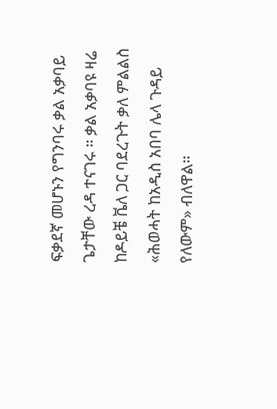ፍቃደኛ መሆኑን የግንባሩ ቃል አቃባይ ጌታቸው ረዳ ተናገሩ ። ቃል አቃባዩ ዛሬ ከዶይቼ ቬለ ጋር ባደረጉት ቃለ ምልልስ «ሕወሓት ከአዲስ አበባ ሌላ ጉዳይ የለውም» ብለዋል።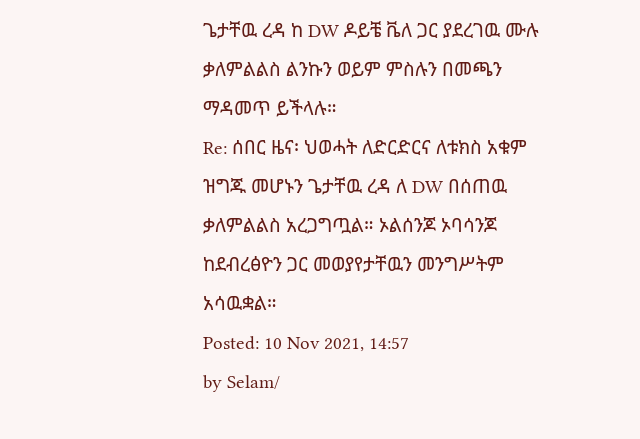ጌታቸዉ ረዳ ከ DW ዶይቼ ቬለ ጋር ያደረገዉ ሙሉ ቃለምልልስ ልንኩን ወይም ምስሉን በመጫን ማዳመጥ ይችላሉ።
Re: ሰበር ዜና፡ ህወሓት ለድርድርና ለቱክስ አቁም ዝግጁ መሆኑን ጌታቸዉ ረዳ ለ DW በሰጠዉ ቃለምልልስ አረጋግጧል። ኦልሰንጆ ኦባሳንጆ ከደብረፅዮን ጋር መወያየታቸዉን መንግሥትም አሳዉቋል።
Posted: 10 Nov 2021, 14:57
by Selam/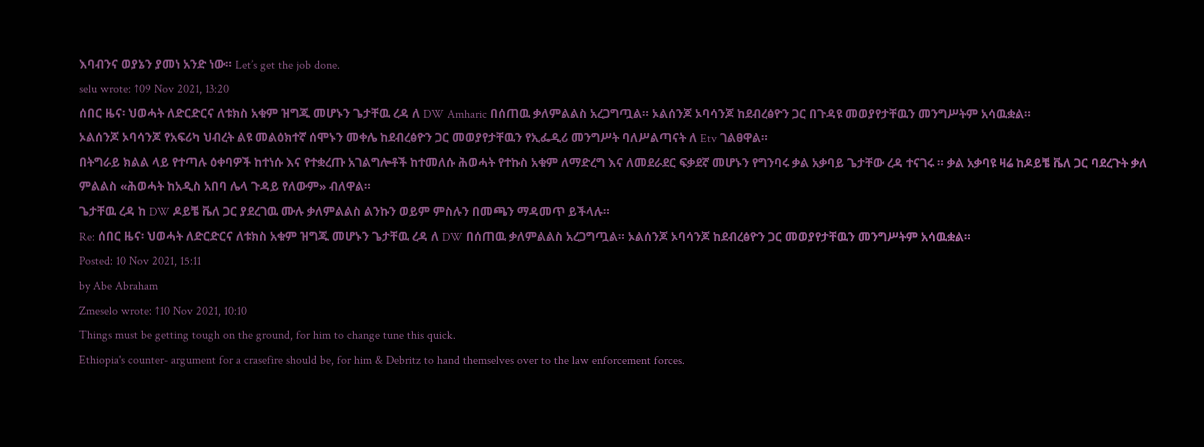እባብንና ወያኔን ያመነ አንድ ነው። Let’s get the job done.
selu wrote: ↑09 Nov 2021, 13:20
ሰበር ዜና፡ ህወሓት ለድርድርና ለቱክስ አቁም ዝግጁ መሆኑን ጌታቸዉ ረዳ ለ DW Amharic በሰጠዉ ቃለምልልስ አረጋግጧል። ኦልሰንጆ ኦባሳንጆ ከደብረፅዮን ጋር በጉዳዩ መወያየታቸዉን መንግሥትም አሳዉቋል።
ኦልሰንጆ ኦባሳንጆ የአፍሪካ ህብረት ልዩ መልዕክተኛ ሰሞኑን መቀሌ ከደብረፅዮን ጋር መወያየታቸዉን የኢፌዲሪ መንግሥት ባለሥልጣናት ለ Etv ገልፀዋል።
በትግራይ ክልል ላይ የተጣሉ ዕቀባዎች ከተነሱ እና የተቋረጡ አገልግሎቶች ከተመለሱ ሕወሓት የተኩስ አቁም ለማድረግ እና ለመደራደር ፍቃደኛ መሆኑን የግንባሩ ቃል አቃባይ ጌታቸው ረዳ ተናገሩ ። ቃል አቃባዩ ዛሬ ከዶይቼ ቬለ ጋር ባደረጉት ቃለ ምልልስ «ሕወሓት ከአዲስ አበባ ሌላ ጉዳይ የለውም» ብለዋል።
ጌታቸዉ ረዳ ከ DW ዶይቼ ቬለ ጋር ያደረገዉ ሙሉ ቃለምልልስ ልንኩን ወይም ምስሉን በመጫን ማዳመጥ ይችላሉ።
Re: ሰበር ዜና፡ ህወሓት ለድርድርና ለቱክስ አቁም ዝግጁ መሆኑን ጌታቸዉ ረዳ ለ DW በሰጠዉ ቃለምልልስ አረጋግጧል። ኦልሰንጆ ኦባሳንጆ ከደብረፅዮን ጋር መወያየታቸዉን መንግሥትም አሳዉቋል።
Posted: 10 Nov 2021, 15:11
by Abe Abraham
Zmeselo wrote: ↑10 Nov 2021, 10:10
Things must be getting tough on the ground, for him to change tune this quick.
Ethiopia's counter- argument for a crasefire should be, for him & Debritz to hand themselves over to the law enforcement forces.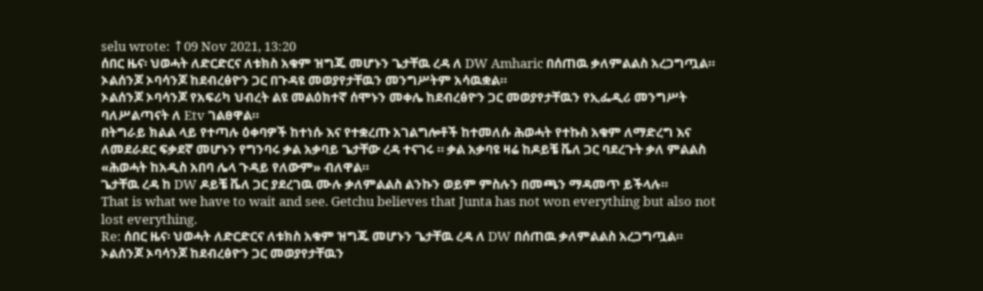selu wrote: ↑09 Nov 2021, 13:20
ሰበር ዜና፡ ህወሓት ለድርድርና ለቱክስ አቁም ዝግጁ መሆኑን ጌታቸዉ ረዳ ለ DW Amharic በሰጠዉ ቃለምልልስ አረጋግጧል። ኦልሰንጆ ኦባሳንጆ ከደብረፅዮን ጋር በጉዳዩ መወያየታቸዉን መንግሥትም አሳዉቋል።
ኦልሰንጆ ኦባሳንጆ የአፍሪካ ህብረት ልዩ መልዕክተኛ ሰሞኑን መቀሌ ከደብረፅዮን ጋር መወያየታቸዉን የኢፌዲሪ መንግሥት ባለሥልጣናት ለ Etv ገልፀዋል።
በትግራይ ክልል ላይ የተጣሉ ዕቀባዎች ከተነሱ እና የተቋረጡ አገልግሎቶች ከተመለሱ ሕወሓት የተኩስ አቁም ለማድረግ እና ለመደራደር ፍቃደኛ መሆኑን የግንባሩ ቃል አቃባይ ጌታቸው ረዳ ተናገሩ ። ቃል አቃባዩ ዛሬ ከዶይቼ ቬለ ጋር ባደረጉት ቃለ ምልልስ «ሕወሓት ከአዲስ አበባ ሌላ ጉዳይ የለውም» ብለዋል።
ጌታቸዉ ረዳ ከ DW ዶይቼ ቬለ ጋር ያደረገዉ ሙሉ ቃለምልልስ ልንኩን ወይም ምስሉን በመጫን ማዳመጥ ይችላሉ።
That is what we have to wait and see. Getchu believes that Junta has not won everything but also not lost everything.
Re: ሰበር ዜና፡ ህወሓት ለድርድርና ለቱክስ አቁም ዝግጁ መሆኑን ጌታቸዉ ረዳ ለ DW በሰጠዉ ቃለምልልስ አረጋግጧል። ኦልሰንጆ ኦባሳንጆ ከደብረፅዮን ጋር መወያየታቸዉን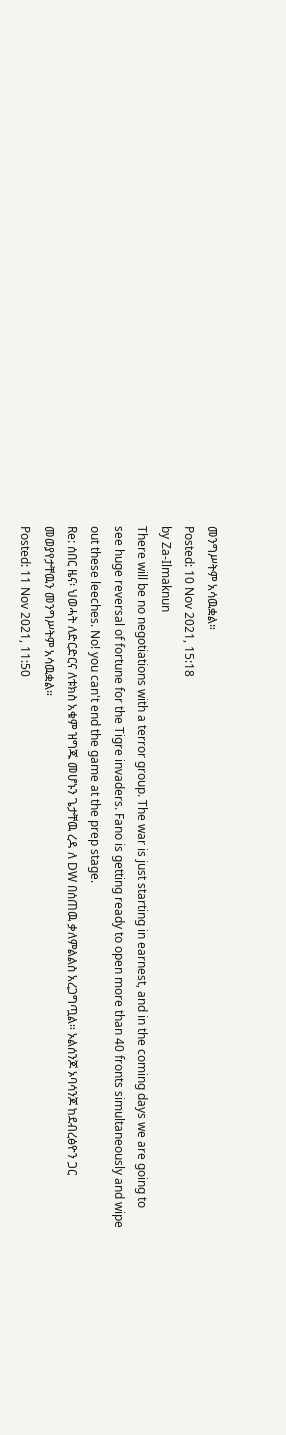መንግሥትም አሳዉቋል።
Posted: 10 Nov 2021, 15:18
by Za-Ilmaknun
There will be no negotiations with a terror group. The war is just starting in earnest, and in the coming days we are going to see huge reversal of fortune for the Tigre invaders. Fano is getting ready to open more than 40 fronts simultaneously and wipe out these leeches. No! you can't end the game at the prep stage.
Re: ሰበር ዜና፡ ህወሓት ለድርድርና ለቱክስ አቁም ዝግጁ መሆኑን ጌታቸዉ ረዳ ለ DW በሰጠዉ ቃለምልልስ አረጋግጧል። ኦልሰንጆ ኦባሳንጆ ከደብረፅዮን ጋር መወያየታቸዉን መንግሥትም አሳዉቋል።
Posted: 11 Nov 2021, 11:50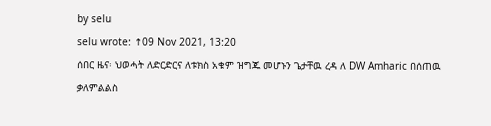by selu
selu wrote: ↑09 Nov 2021, 13:20
ሰበር ዜና፡ ህወሓት ለድርድርና ለቱክስ አቁም ዝግጁ መሆኑን ጌታቸዉ ረዳ ለ DW Amharic በሰጠዉ ቃለምልልስ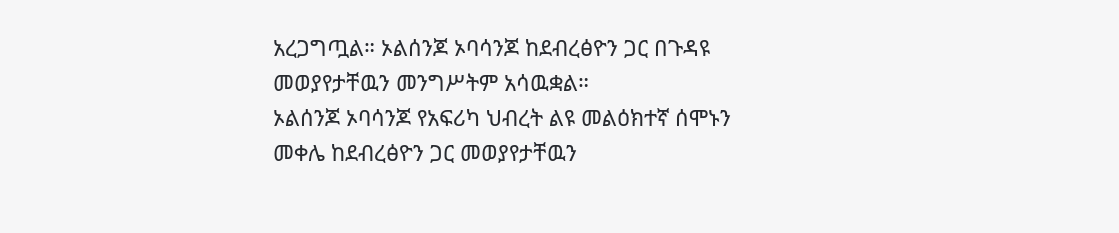አረጋግጧል። ኦልሰንጆ ኦባሳንጆ ከደብረፅዮን ጋር በጉዳዩ መወያየታቸዉን መንግሥትም አሳዉቋል።
ኦልሰንጆ ኦባሳንጆ የአፍሪካ ህብረት ልዩ መልዕክተኛ ሰሞኑን መቀሌ ከደብረፅዮን ጋር መወያየታቸዉን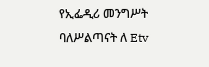የኢፌዲሪ መንግሥት ባለሥልጣናት ለ Etv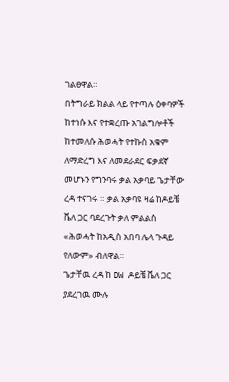ገልፀዋል።
በትግራይ ክልል ላይ የተጣሉ ዕቀባዎች ከተነሱ እና የተቋረጡ አገልግሎቶች ከተመለሱ ሕወሓት የተኩስ አቁም ለማድረግ እና ለመደራደር ፍቃደኛ መሆኑን የግንባሩ ቃል አቃባይ ጌታቸው ረዳ ተናገሩ ። ቃል አቃባዩ ዛሬ ከዶይቼ ቬለ ጋር ባደረጉት ቃለ ምልልስ «ሕወሓት ከአዲስ አበባ ሌላ ጉዳይ የለውም» ብለዋል።
ጌታቸዉ ረዳ ከ DW ዶይቼ ቬለ ጋር ያደረገዉ ሙሉ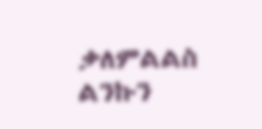ቃለምልልስ ልንኩን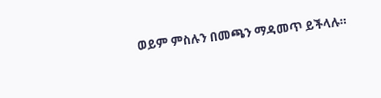ወይም ምስሉን በመጫን ማዳመጥ ይችላሉ።